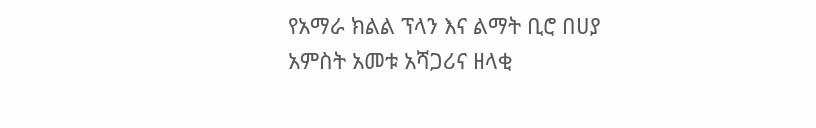የአማራ ክልል ፕላን እና ልማት ቢሮ በሀያ አምስት አመቱ አሻጋሪና ዘላቂ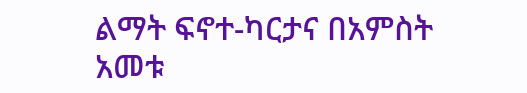ልማት ፍኖተ-ካርታና በአምስት አመቱ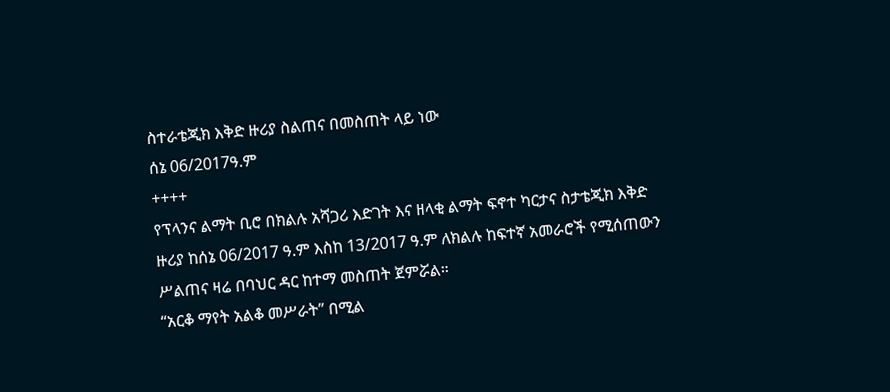ስተራቴጂክ እቅድ ዙሪያ ስልጠና በመስጠት ላይ ነው
ሰኔ 06/2017ዓ.ም
++++
የፕላንና ልማት ቢሮ በክልሉ አሻጋሪ እድገት እና ዘላቂ ልማት ፍኖተ ካርታና ስታቴጂክ እቅድ ዙሪያ ከሰኔ 06/2017 ዓ.ም እስከ 13/2017 ዓ.ም ለክልሉ ከፍተኛ አመራሮች የሚሰጠውን ሥልጠና ዛሬ በባህር ዳር ከተማ መስጠት ጀምሯል።
“አርቆ ማየት አልቆ መሥራት” በሚል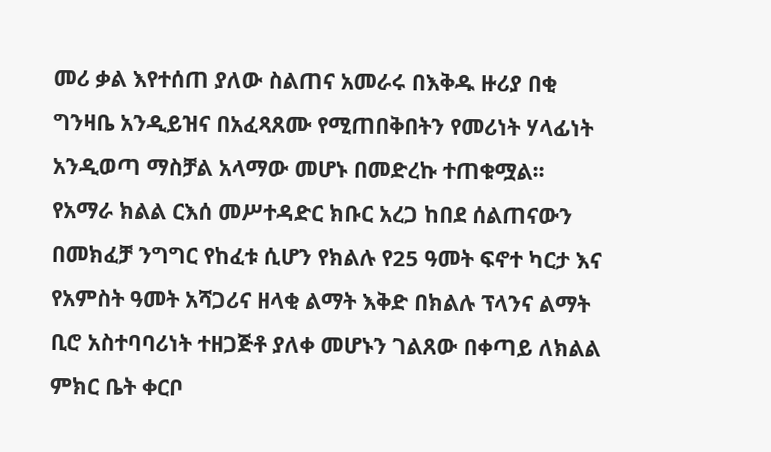መሪ ቃል እየተሰጠ ያለው ስልጠና አመራሩ በእቅዱ ዙሪያ በቂ ግንዛቤ አንዲይዝና በአፈጻጸሙ የሚጠበቅበትን የመሪነት ሃላፊነት አንዲወጣ ማስቻል አላማው መሆኑ በመድረኩ ተጠቁሟል፡፡
የአማራ ክልል ርእሰ መሥተዳድር ክቡር አረጋ ከበደ ሰልጠናውን በመክፈቻ ንግግር የከፈቱ ሲሆን የክልሉ የ25 ዓመት ፍኖተ ካርታ እና የአምስት ዓመት አሻጋሪና ዘላቂ ልማት እቅድ በክልሉ ፕላንና ልማት ቢሮ አስተባባሪነት ተዘጋጅቶ ያለቀ መሆኑን ገልጸው በቀጣይ ለክልል ምክር ቤት ቀርቦ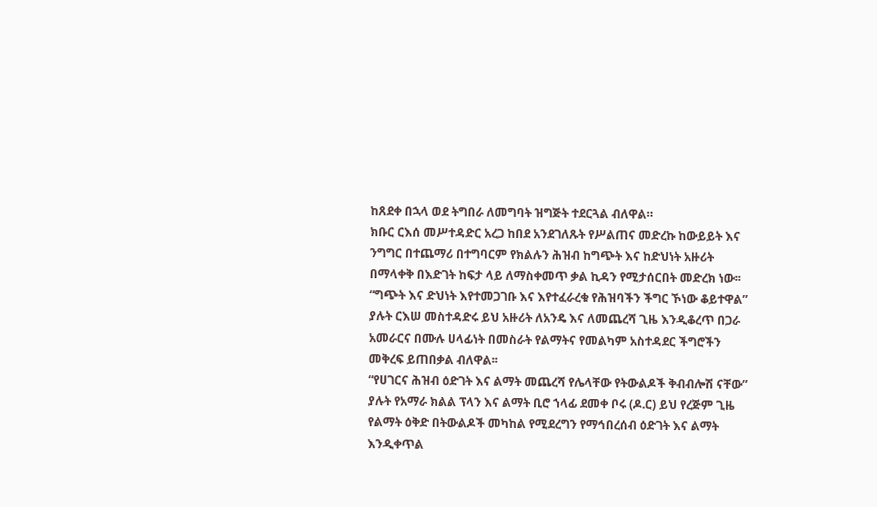ከጸደቀ በኋላ ወደ ትግበራ ለመግባት ዝግጅት ተደርጓል ብለዋል።
ክቡር ርእሰ መሥተዳድር አረጋ ከበደ አንደገለጹት የሥልጠና መድረኩ ከውይይት እና ንግግር በተጨማሪ በተግባርም የክልሉን ሕዝብ ከግጭት እና ከድህነት አዙሪት በማላቀቅ በእድገት ከፍታ ላይ ለማስቀመጥ ቃል ኪዳን የሚታሰርበት መድረክ ነው፡፡
“ግጭት እና ድህነት እየተመጋገቡ እና እየተፈራረቁ የሕዝባችን ችግር ኾነው ቆይተዋል” ያሉት ርእሠ መስተዳድሩ ይህ አዙሪት ለአንዴ እና ለመጨረሻ ጊዜ እንዲቆረጥ በጋራ አመራርና በሙሉ ሀላፊነት በመስራት የልማትና የመልካም አስተዳደር ችግሮችን መቅረፍ ይጠበቃል ብለዋል፡፡
“የሀገርና ሕዝብ ዕድገት እና ልማት መጨረሻ የሌላቸው የትውልዶች ቅብብሎሽ ናቸው” ያሉት የአማራ ክልል ፕላን እና ልማት ቢሮ ኀላፊ ደመቀ ቦሩ (ዶ.ር) ይህ የረጅም ጊዜ የልማት ዕቅድ በትውልዶች መካከል የሚደረግን የማኅበረሰብ ዕድገት እና ልማት እንዲቀጥል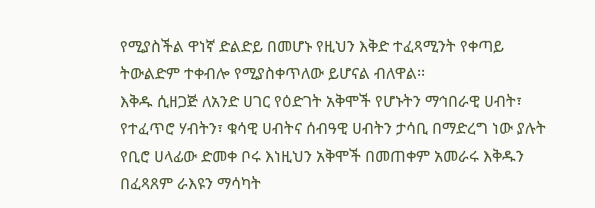የሚያስችል ዋነኛ ድልድይ በመሆኑ የዚህን እቅድ ተፈጻሚንት የቀጣይ ትውልድም ተቀብሎ የሚያስቀጥለው ይሆናል ብለዋል፡፡
እቅዱ ሲዘጋጅ ለአንድ ሀገር የዕድገት አቅሞች የሆኑትን ማኅበራዊ ሀብት፣ የተፈጥሮ ሃብትን፣ ቁሳዊ ሀብትና ሰብዓዊ ሀብትን ታሳቢ በማድረግ ነው ያሉት የቢሮ ሀላፊው ድመቀ ቦሩ እነዚህን አቅሞች በመጠቀም አመራሩ እቅዱን በፈጻጸም ራእዩን ማሳካት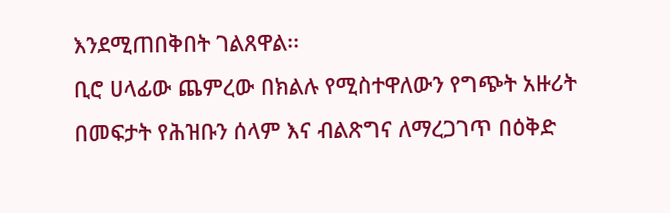እንደሚጠበቅበት ገልጸዋል፡፡
ቢሮ ሀላፊው ጨምረው በክልሉ የሚስተዋለውን የግጭት አዙሪት በመፍታት የሕዝቡን ሰላም እና ብልጽግና ለማረጋገጥ በዕቅድ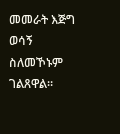መመራት እጅግ ወሳኝ ስለመኾኑም ገልጸዋል።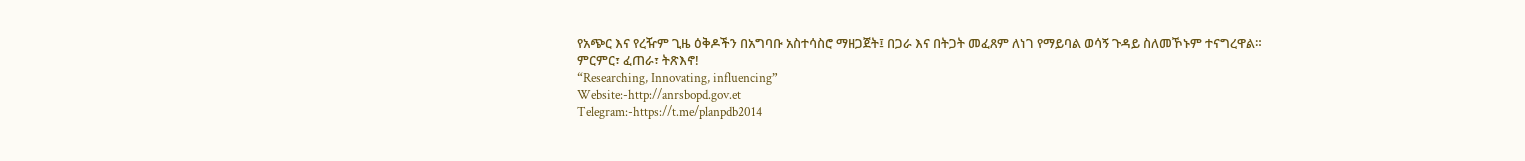የአጭር እና የረዥም ጊዜ ዕቅዶችን በአግባቡ አስተሳስሮ ማዘጋጀት፤ በጋራ እና በትጋት መፈጸም ለነገ የማይባል ወሳኝ ጉዳይ ስለመኾኑም ተናግረዋል።
ምርምር፣ ፈጠራ፣ ትጽእኖ!
“Researching, Innovating, influencing”
Website:-http://anrsbopd.gov.et
Telegram:-https://t.me/planpdb2014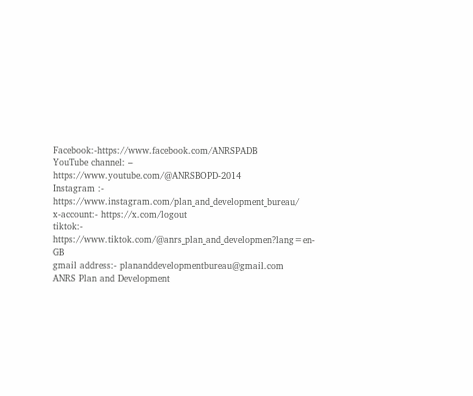Facebook:-https://www.facebook.com/ANRSPADB
YouTube channel: – https://www.youtube.com/@ANRSBOPD-2014
Instagram :- https://www.instagram.com/plan_and_development_bureau/
x-account:- https://x.com/logout
tiktok:- https://www.tiktok.com/@anrs_plan_and_developmen?lang=en-GB
gmail address:- plananddevelopmentbureau@gmail.com
ANRS Plan and Development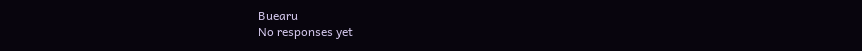Buearu
No responses yet